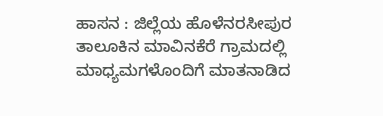ಹಾಸನ : ಜಿಲ್ಲೆಯ ಹೊಳೆನರಸೀಪುರ ತಾಲೂಕಿನ ಮಾವಿನಕೆರೆ ಗ್ರಾಮದಲ್ಲಿ ಮಾಧ್ಯಮಗಳೊಂದಿಗೆ ಮಾತನಾಡಿದ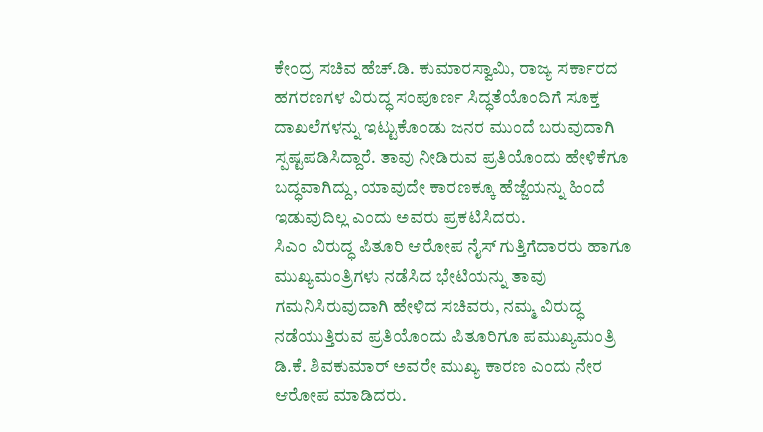ಕೇಂದ್ರ ಸಚಿವ ಹೆಚ್.ಡಿ. ಕುಮಾರಸ್ವಾಮಿ, ರಾಜ್ಯ ಸರ್ಕಾರದ ಹಗರಣಗಳ ವಿರುದ್ಧ ಸಂಪೂರ್ಣ ಸಿದ್ಧತೆಯೊಂದಿಗೆ ಸೂಕ್ತ ದಾಖಲೆಗಳನ್ನು ಇಟ್ಟುಕೊಂಡು ಜನರ ಮುಂದೆ ಬರುವುದಾಗಿ ಸ್ಪಷ್ಟಪಡಿಸಿದ್ದಾರೆ. ತಾವು ನೀಡಿರುವ ಪ್ರತಿಯೊಂದು ಹೇಳಿಕೆಗೂ ಬದ್ಧವಾಗಿದ್ದು, ಯಾವುದೇ ಕಾರಣಕ್ಕೂ ಹೆಜ್ಜೆಯನ್ನು ಹಿಂದೆ ಇಡುವುದಿಲ್ಲ ಎಂದು ಅವರು ಪ್ರಕಟಿಸಿದರು.
ಸಿಎಂ ವಿರುದ್ಧ ಪಿತೂರಿ ಆರೋಪ ನೈಸ್ ಗುತ್ತಿಗೆದಾರರು ಹಾಗೂ ಮುಖ್ಯಮಂತ್ರಿಗಳು ನಡೆಸಿದ ಭೇಟಿಯನ್ನು ತಾವು ಗಮನಿಸಿರುವುದಾಗಿ ಹೇಳಿದ ಸಚಿವರು, ನಮ್ಮ ವಿರುದ್ಧ ನಡೆಯುತ್ತಿರುವ ಪ್ರತಿಯೊಂದು ಪಿತೂರಿಗೂ ಪಮುಖ್ಯಮಂತ್ರಿ ಡಿ.ಕೆ. ಶಿವಕುಮಾರ್ ಅವರೇ ಮುಖ್ಯ ಕಾರಣ ಎಂದು ನೇರ ಆರೋಪ ಮಾಡಿದರು.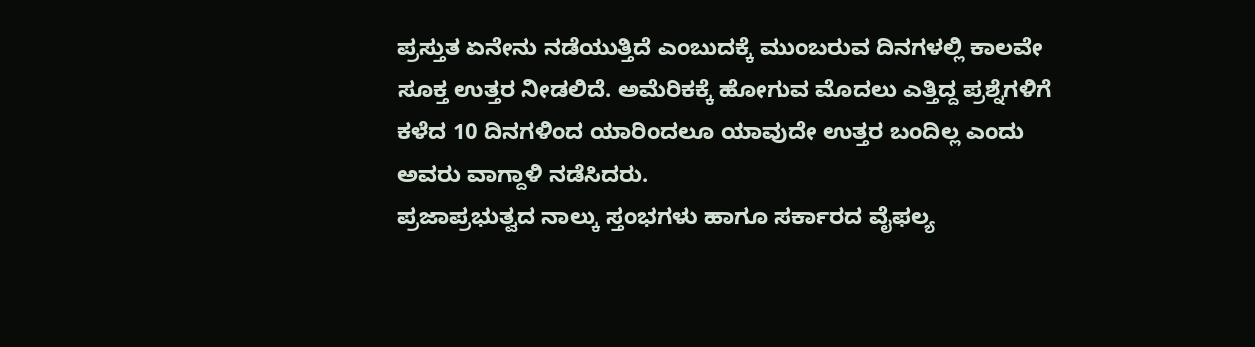ಪ್ರಸ್ತುತ ಏನೇನು ನಡೆಯುತ್ತಿದೆ ಎಂಬುದಕ್ಕೆ ಮುಂಬರುವ ದಿನಗಳಲ್ಲಿ ಕಾಲವೇ ಸೂಕ್ತ ಉತ್ತರ ನೀಡಲಿದೆ. ಅಮೆರಿಕಕ್ಕೆ ಹೋಗುವ ಮೊದಲು ಎತ್ತಿದ್ದ ಪ್ರಶ್ನೆಗಳಿಗೆ ಕಳೆದ 10 ದಿನಗಳಿಂದ ಯಾರಿಂದಲೂ ಯಾವುದೇ ಉತ್ತರ ಬಂದಿಲ್ಲ ಎಂದು ಅವರು ವಾಗ್ದಾಳಿ ನಡೆಸಿದರು.
ಪ್ರಜಾಪ್ರಭುತ್ವದ ನಾಲ್ಕು ಸ್ತಂಭಗಳು ಹಾಗೂ ಸರ್ಕಾರದ ವೈಫಲ್ಯ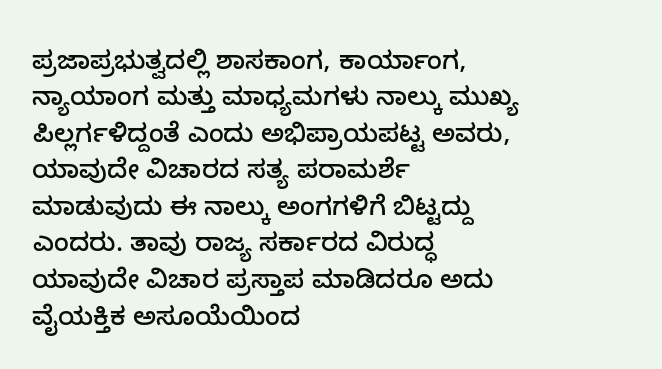ಪ್ರಜಾಪ್ರಭುತ್ವದಲ್ಲಿ ಶಾಸಕಾಂಗ, ಕಾರ್ಯಾಂಗ, ನ್ಯಾಯಾಂಗ ಮತ್ತು ಮಾಧ್ಯಮಗಳು ನಾಲ್ಕು ಮುಖ್ಯ ಪಿಲ್ಲರ್ಗಳಿದ್ದಂತೆ ಎಂದು ಅಭಿಪ್ರಾಯಪಟ್ಟ ಅವರು, ಯಾವುದೇ ವಿಚಾರದ ಸತ್ಯ ಪರಾಮರ್ಶೆ ಮಾಡುವುದು ಈ ನಾಲ್ಕು ಅಂಗಗಳಿಗೆ ಬಿಟ್ಟದ್ದು ಎಂದರು. ತಾವು ರಾಜ್ಯ ಸರ್ಕಾರದ ವಿರುದ್ಧ ಯಾವುದೇ ವಿಚಾರ ಪ್ರಸ್ತಾಪ ಮಾಡಿದರೂ ಅದು ವೈಯಕ್ತಿಕ ಅಸೂಯೆಯಿಂದ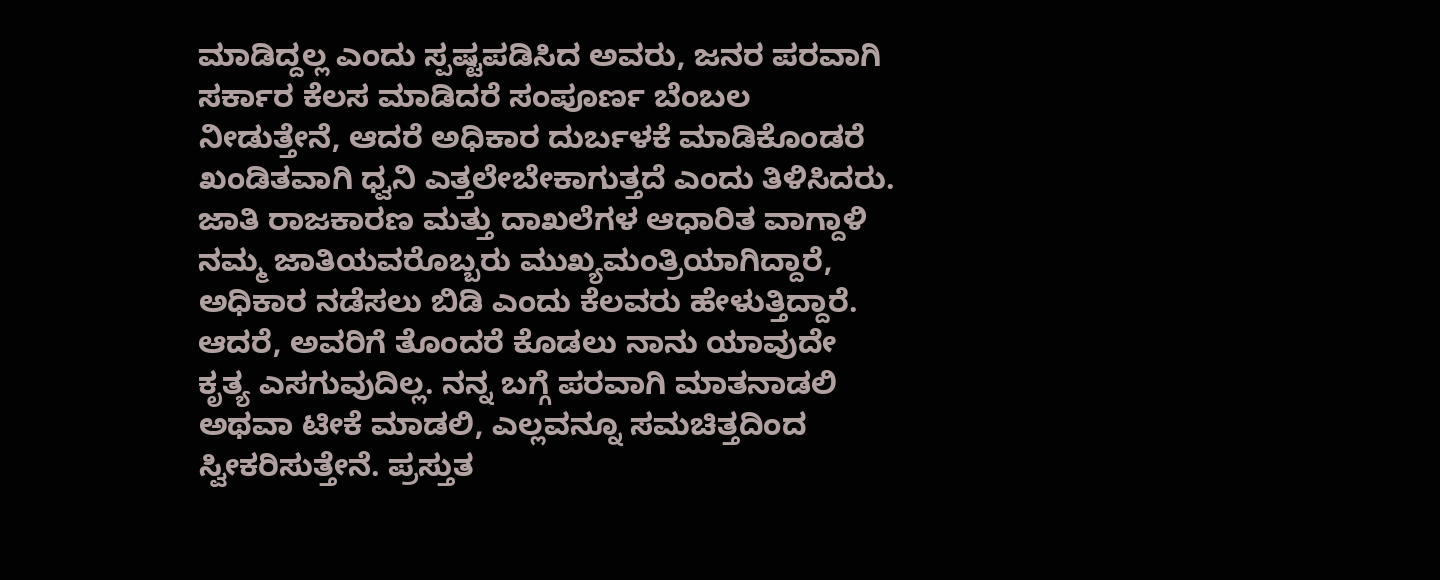ಮಾಡಿದ್ದಲ್ಲ ಎಂದು ಸ್ಪಷ್ಟಪಡಿಸಿದ ಅವರು, ಜನರ ಪರವಾಗಿ ಸರ್ಕಾರ ಕೆಲಸ ಮಾಡಿದರೆ ಸಂಪೂರ್ಣ ಬೆಂಬಲ ನೀಡುತ್ತೇನೆ, ಆದರೆ ಅಧಿಕಾರ ದುರ್ಬಳಕೆ ಮಾಡಿಕೊಂಡರೆ ಖಂಡಿತವಾಗಿ ಧ್ವನಿ ಎತ್ತಲೇಬೇಕಾಗುತ್ತದೆ ಎಂದು ತಿಳಿಸಿದರು.
ಜಾತಿ ರಾಜಕಾರಣ ಮತ್ತು ದಾಖಲೆಗಳ ಆಧಾರಿತ ವಾಗ್ದಾಳಿ ನಮ್ಮ ಜಾತಿಯವರೊಬ್ಬರು ಮುಖ್ಯಮಂತ್ರಿಯಾಗಿದ್ದಾರೆ, ಅಧಿಕಾರ ನಡೆಸಲು ಬಿಡಿ ಎಂದು ಕೆಲವರು ಹೇಳುತ್ತಿದ್ದಾರೆ. ಆದರೆ, ಅವರಿಗೆ ತೊಂದರೆ ಕೊಡಲು ನಾನು ಯಾವುದೇ ಕೃತ್ಯ ಎಸಗುವುದಿಲ್ಲ. ನನ್ನ ಬಗ್ಗೆ ಪರವಾಗಿ ಮಾತನಾಡಲಿ ಅಥವಾ ಟೀಕೆ ಮಾಡಲಿ, ಎಲ್ಲವನ್ನೂ ಸಮಚಿತ್ತದಿಂದ ಸ್ವೀಕರಿಸುತ್ತೇನೆ. ಪ್ರಸ್ತುತ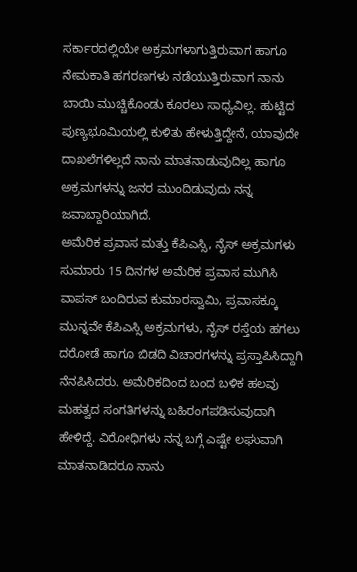ಸರ್ಕಾರದಲ್ಲಿಯೇ ಅಕ್ರಮಗಳಾಗುತ್ತಿರುವಾಗ ಹಾಗೂ ನೇಮಕಾತಿ ಹಗರಣಗಳು ನಡೆಯುತ್ತಿರುವಾಗ ನಾನು ಬಾಯಿ ಮುಚ್ಚಿಕೊಂಡು ಕೂರಲು ಸಾಧ್ಯವಿಲ್ಲ. ಹುಟ್ಟಿದ ಪುಣ್ಯಭೂಮಿಯಲ್ಲಿ ಕುಳಿತು ಹೇಳುತ್ತಿದ್ದೇನೆ, ಯಾವುದೇ ದಾಖಲೆಗಳಿಲ್ಲದೆ ನಾನು ಮಾತನಾಡುವುದಿಲ್ಲ ಹಾಗೂ ಅಕ್ರಮಗಳನ್ನು ಜನರ ಮುಂದಿಡುವುದು ನನ್ನ ಜವಾಬ್ದಾರಿಯಾಗಿದೆ.
ಅಮೆರಿಕ ಪ್ರವಾಸ ಮತ್ತು ಕೆಪಿಎಸ್ಸಿ, ನೈಸ್ ಅಕ್ರಮಗಳು ಸುಮಾರು 15 ದಿನಗಳ ಅಮೆರಿಕ ಪ್ರವಾಸ ಮುಗಿಸಿ ವಾಪಸ್ ಬಂದಿರುವ ಕುಮಾರಸ್ವಾಮಿ, ಪ್ರವಾಸಕ್ಕೂ ಮುನ್ನವೇ ಕೆಪಿಎಸ್ಸಿ ಅಕ್ರಮಗಳು, ನೈಸ್ ರಸ್ತೆಯ ಹಗಲು ದರೋಡೆ ಹಾಗೂ ಬಿಡದಿ ವಿಚಾರಗಳನ್ನು ಪ್ರಸ್ತಾಪಿಸಿದ್ದಾಗಿ ನೆನಪಿಸಿದರು. ಅಮೆರಿಕದಿಂದ ಬಂದ ಬಳಿಕ ಹಲವು ಮಹತ್ವದ ಸಂಗತಿಗಳನ್ನು ಬಹಿರಂಗಪಡಿಸುವುದಾಗಿ ಹೇಳಿದ್ದೆ. ವಿರೋಧಿಗಳು ನನ್ನ ಬಗ್ಗೆ ಎಷ್ಟೇ ಲಘುವಾಗಿ ಮಾತನಾಡಿದರೂ ನಾನು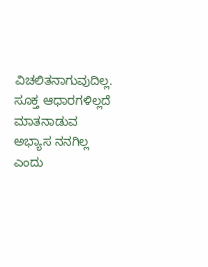ವಿಚಲಿತನಾಗುವುದಿಲ್ಲ. ಸೂಕ್ತ ಆಧಾರಗಳಿಲ್ಲದೆ ಮಾತನಾಡುವ ಅಭ್ಯಾಸ ನನಗಿಲ್ಲ ಎಂದು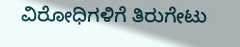ವಿರೋಧಿಗಳಿಗೆ ತಿರುಗೇಟು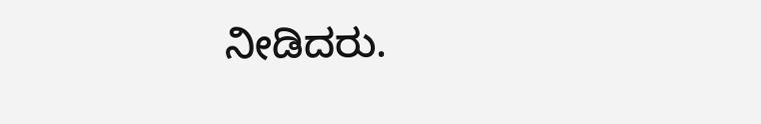ನೀಡಿದರು.